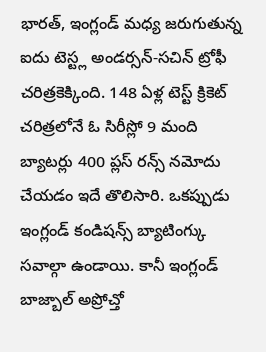భారత్, ఇంగ్లండ్ మధ్య జరుగుతున్న ఐదు టెస్ట్ల అండర్సన్-సచిన్ ట్రోఫీ చరిత్రకెక్కింది. 148 ఏళ్ల టెస్ట్ క్రికెట్ చరిత్రలోనే ఓ సిరీస్లో 9 మంది బ్యాటర్లు 400 ప్లస్ రన్స్ నమోదు చేయడం ఇదే తొలిసారి. ఒకప్పుడు ఇంగ్లండ్ కండిషన్స్ బ్యాటింగ్కు సవాల్గా ఉండాయి. కానీ ఇంగ్లండ్ బాజ్బాల్ అప్రోచ్తో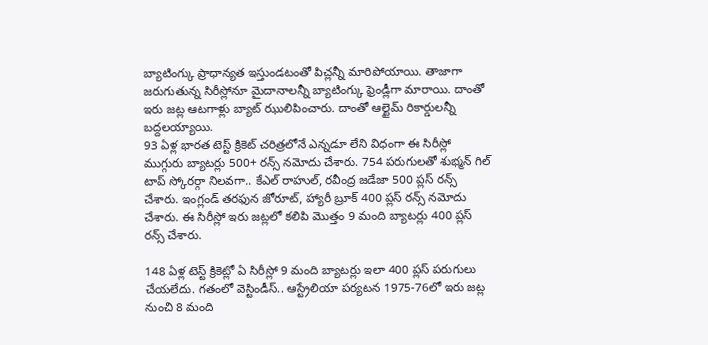బ్యాటింగ్కు ప్రాధాన్యత ఇస్తుండటంతో పిచ్లన్నీ మారిపోయాయి. తాజాగా జరుగుతున్న సిరీస్లోనూ మైదానాలన్నీ బ్యాటింగ్కు ఫ్రెండ్లీగా మారాయి. దాంతో ఇరు జట్ల ఆటగాళ్లు బ్యాట్ ఝులిపించారు. దాంతో ఆల్టైమ్ రికార్డులన్నీ బద్దలయ్యాయి.
93 ఏళ్ల భారత టెస్ట్ క్రికెట్ చరిత్రలోనే ఎన్నడూ లేని విధంగా ఈ సిరీస్లో ముగ్గురు బ్యాటర్లు 500+ రన్స్ నమోదు చేశారు. 754 పరుగులతో శుభ్మన్ గిల్ టాప్ స్కోరర్గా నిలవగా.. కేఎల్ రాహుల్, రవీంద్ర జడేజా 500 ప్లస్ రన్స్ చేశారు. ఇంగ్లండ్ తరఫున జోరూట్, హ్యారీ బ్రూక్ 400 ప్లస్ రన్స్ నమోదు చేశారు. ఈ సిరీస్లో ఇరు జట్లలో కలిపి మొత్తం 9 మంది బ్యాటర్లు 400 ప్లస్ రన్స్ చేశారు.

148 ఏళ్ల టెస్ట్ క్రికెట్లో ఏ సిరీస్లో 9 మంది బ్యాటర్లు ఇలా 400 ప్లస్ పరుగులు చేయలేదు. గతంలో వెస్టిండీస్.. ఆస్ట్రేలియా పర్యటన 1975-76లో ఇరు జట్ల నుంచి 8 మంది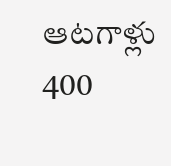ఆటగాళ్లు 400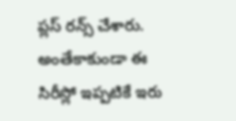ప్లస్ రన్స్ చేశారు. అంతేకాకుండా ఈ సిరీస్లో ఇప్పటికే ఇరు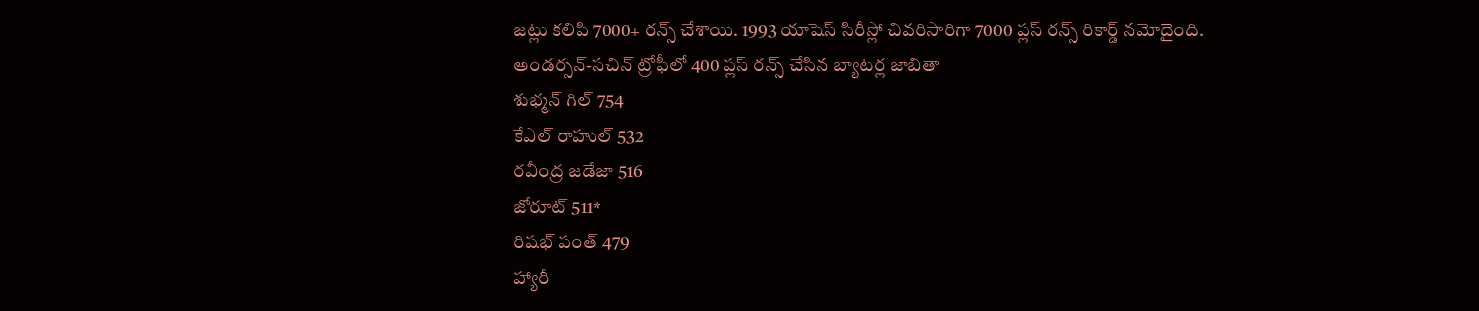జట్లు కలిపి 7000+ రన్స్ చేశాయి. 1993 యాషెస్ సిరీస్లో చివరిసారిగా 7000 ప్లస్ రన్స్ రికార్డ్ నమోదైంది.
అండర్సన్-సచిన్ ట్రోఫీలో 400 ప్లస్ రన్స్ చేసిన బ్యాటర్ల జాబితా
శుభ్మన్ గిల్ 754
కేఎల్ రాహుల్ 532
రవీంద్ర జడేజా 516
జోరూట్ 511*
రిషభ్ పంత్ 479
హ్యారీ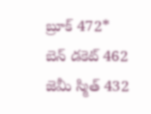బ్రూక్ 472*
బెన్ డకెట్ 462
జెమీ స్మిత్ 432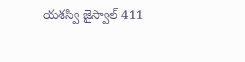యశస్వి జైస్వాల్ 411